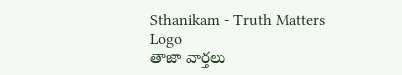Sthanikam - Truth Matters
Logo
తాజా వార్తలు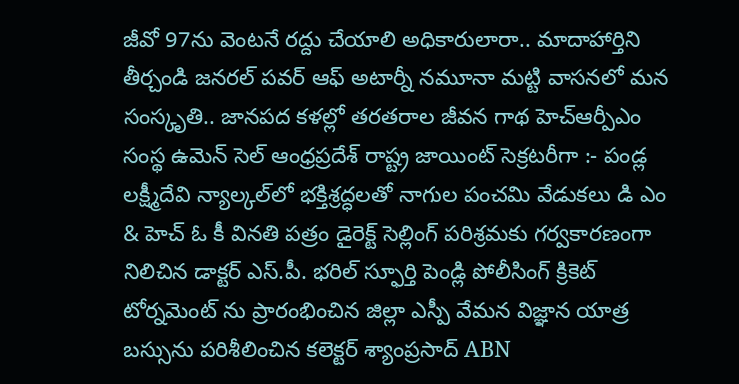జీవో 97ను వెంటనే రద్దు చేయాలి అధికారులారా.. మాదాహార్తిని తీర్చండి జనరల్ పవర్ ఆఫ్ అటార్నీ నమూనా మట్టి వాసనలో మన సంస్కృతి.. జానపద కళల్లో తరతరాల జీవన గాథ హెచ్ఆర్పీఎం సంస్థ ఉమెన్ సెల్ ఆంధ్రప్రదేశ్ రాష్ట్ర జాయింట్ సెక్రటరీగా :- పండ్ల లక్ష్మీదేవి న్యాల్కల్‌లో భక్తిశ్రద్ధలతో నాగుల పంచమి వేడుకలు డి ఎం & హెచ్ ఓ కీ వినతి పత్రం డైరెక్ట్ సెల్లింగ్ పరిశ్రమకు గర్వకారణంగా నిలిచిన డాక్టర్ ఎస్.పీ. భరిల్ స్ఫూర్తి పెండ్లి పోలీసింగ్ క్రికెట్ టోర్నమెంట్ ను ప్రారంభించిన జిల్లా ఎస్పీ వేమన విజ్ఞాన యాత్ర బస్సును పరిశీలించిన కలెక్టర్ శ్యాంప్రసాద్ ABN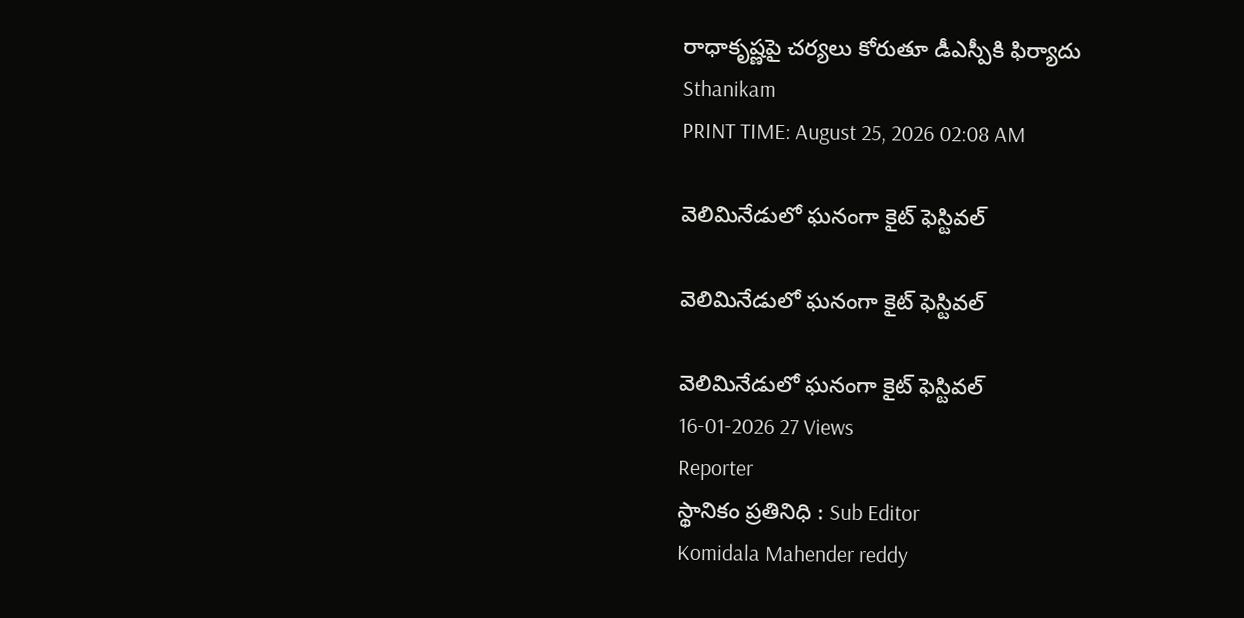రాధాకృష్ణపై చర్యలు కోరుతూ డీఎస్పీకి ఫిర్యాదు
Sthanikam
PRINT TIME: August 25, 2026 02:08 AM

వెలిమినేడులో ఘనంగా కైట్ ఫెస్టివల్

వెలిమినేడులో ఘనంగా కైట్ ఫెస్టివల్

వెలిమినేడులో ఘనంగా కైట్ ఫెస్టివల్
16-01-2026 27 Views
Reporter
స్థానికం ప్రతినిధి : Sub Editor
Komidala Mahender reddy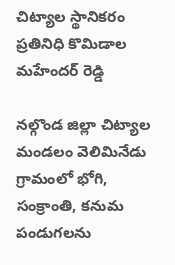చిట్యాల స్థానికరం ప్రతినిధి కొమిడాల మహేందర్ రెడ్డి

నల్గొండ జిల్లా చిట్యాల మండలం వెలిమినేడు గ్రామంలో భోగి, సంక్రాంతి, కనుమ పండుగలను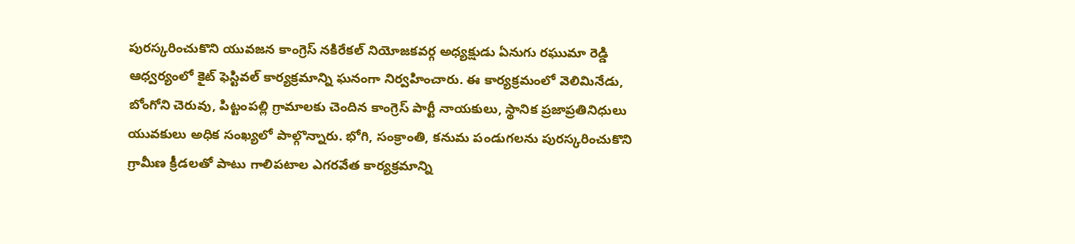పురస్కరించుకొని యువజన కాంగ్రెస్ నకిరేకల్ నియోజకవర్గ అధ్యక్షుడు ఏనుగు రఘుమా రెడ్డి ఆధ్వర్యంలో కైట్ ఫెస్టివల్ కార్యక్రమాన్ని ఘనంగా నిర్వహించారు. ఈ కార్యక్రమంలో వెలిమినేడు, బోంగోని చెరువు, పిట్టంపల్లి గ్రామాలకు చెందిన కాంగ్రెస్ పార్టీ నాయకులు, స్థానిక ప్రజాప్రతినిధులు యువకులు అధిక సంఖ్యలో పాల్గొన్నారు. భోగి, సంక్రాంతి, కనుమ పండుగలను పురస్కరించుకొని గ్రామీణ క్రీడలతో పాటు గాలిపటాల ఎగరవేత కార్యక్రమాన్ని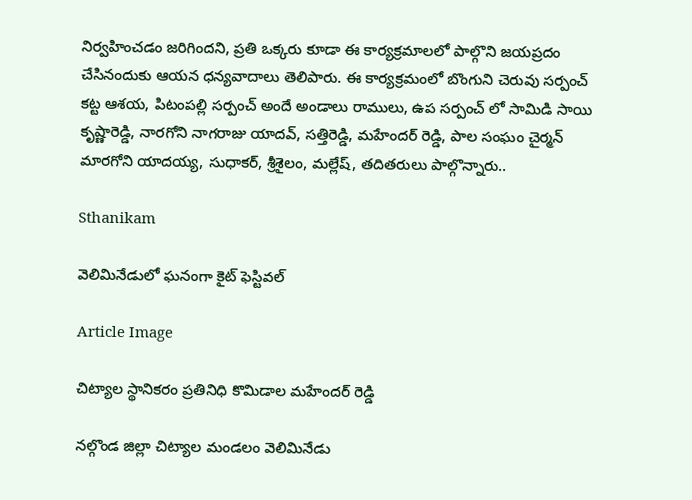నిర్వహించడం జరిగిందని, ప్రతి ఒక్కరు కూడా ఈ కార్యక్రమాలలో పాల్గొని జయప్రదం చేసినందుకు ఆయన ధన్యవాదాలు తెలిపారు. ఈ కార్యక్రమంలో బొంగుని చెరువు సర్పంచ్ కట్ట ఆశయ, పిటంపల్లి సర్పంచ్ అందే అండాలు రాములు, ఉప సర్పంచ్ లో సామిడి సాయి కృష్ణారెడ్డి, నారగోని నాగరాజు యాదవ్, సత్తిరెడ్డి, మహేందర్ రెడ్డి, పాల సంఘం చైర్మన్ మారగోని యాదయ్య, సుధాకర్, శ్రీశైలం, మల్లేష్, తదితరులు పాల్గొన్నారు..

Sthanikam

వెలిమినేడులో ఘనంగా కైట్ ఫెస్టివల్

Article Image

చిట్యాల స్థానికరం ప్రతినిధి కొమిడాల మహేందర్ రెడ్డి

నల్గొండ జిల్లా చిట్యాల మండలం వెలిమినేడు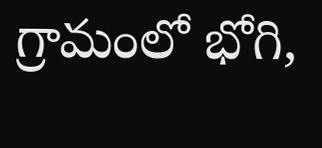గ్రామంలో భోగి,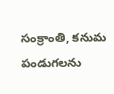సంక్రాంతి, కనుమ పండుగలను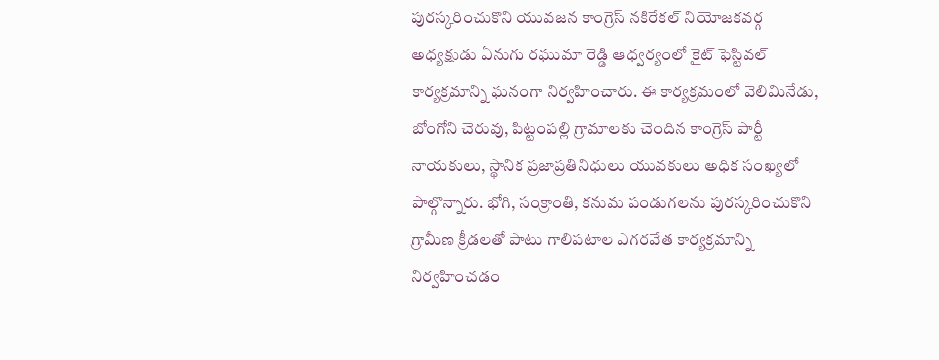పురస్కరించుకొని యువజన కాంగ్రెస్ నకిరేకల్ నియోజకవర్గ అధ్యక్షుడు ఏనుగు రఘుమా రెడ్డి ఆధ్వర్యంలో కైట్ ఫెస్టివల్ కార్యక్రమాన్ని ఘనంగా నిర్వహించారు. ఈ కార్యక్రమంలో వెలిమినేడు, బోంగోని చెరువు, పిట్టంపల్లి గ్రామాలకు చెందిన కాంగ్రెస్ పార్టీ నాయకులు, స్థానిక ప్రజాప్రతినిధులు యువకులు అధిక సంఖ్యలో పాల్గొన్నారు. భోగి, సంక్రాంతి, కనుమ పండుగలను పురస్కరించుకొని గ్రామీణ క్రీడలతో పాటు గాలిపటాల ఎగరవేత కార్యక్రమాన్ని నిర్వహించడం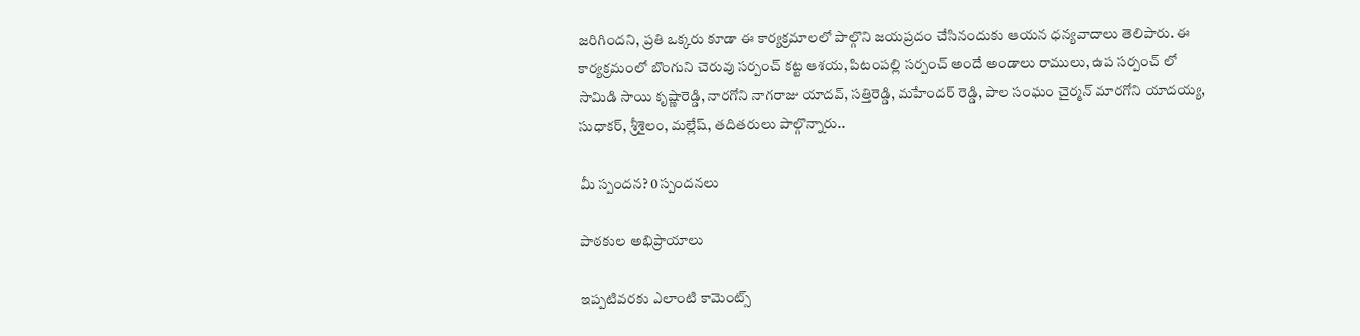జరిగిందని, ప్రతి ఒక్కరు కూడా ఈ కార్యక్రమాలలో పాల్గొని జయప్రదం చేసినందుకు ఆయన ధన్యవాదాలు తెలిపారు. ఈ కార్యక్రమంలో బొంగుని చెరువు సర్పంచ్ కట్ట ఆశయ, పిటంపల్లి సర్పంచ్ అందే అండాలు రాములు, ఉప సర్పంచ్ లో సామిడి సాయి కృష్ణారెడ్డి, నారగోని నాగరాజు యాదవ్, సత్తిరెడ్డి, మహేందర్ రెడ్డి, పాల సంఘం చైర్మన్ మారగోని యాదయ్య, సుధాకర్, శ్రీశైలం, మల్లేష్, తదితరులు పాల్గొన్నారు..

మీ స్పందన? 0 స్పందనలు

పాఠకుల అభిప్రాయాలు

ఇప్పటివరకు ఎలాంటి కామెంట్స్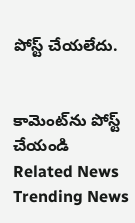పోస్ట్ చేయలేదు.


కామెంట్‌ను పోస్ట్ చేయండి
Related News
Trending News